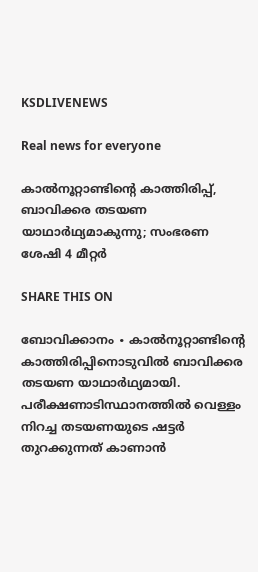KSDLIVENEWS

Real news for everyone

കാൽനൂറ്റാണ്ടിന്റെ കാത്തിരിപ്പ്, ബാവിക്കര തടയണ യാഥാർഥ്യമാകുന്നു; സംഭരണ ശേഷി 4 മീറ്റർ

SHARE THIS ON

ബോവിക്കാനം ∙ കാൽനൂറ്റാണ്ടിന്റെ കാത്തിരിപ്പിനൊടുവിൽ ബാവിക്കര തടയണ യാഥാർഥ്യമായി. പരീക്ഷണാടിസ്ഥാനത്തിൽ വെള്ളം നിറച്ച തടയണയുടെ ഷട്ടർ തുറക്കുന്നത് കാണാൻ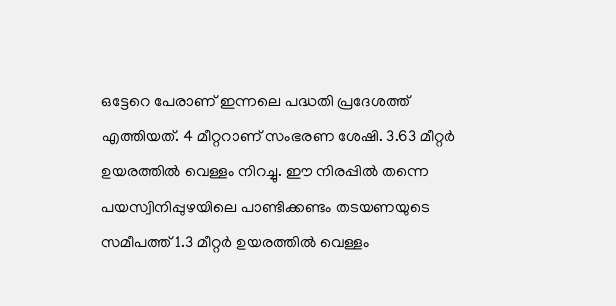ഒട്ടേറെ പേരാണ് ഇന്നലെ പദ്ധതി പ്രദേശത്ത് എത്തിയത്. 4 മീറ്ററാണ് സംഭരണ ശേഷി. 3.63 മീറ്റർ ഉയരത്തിൽ വെള്ളം നിറച്ചു. ഈ നിരപ്പിൽ തന്നെ പയസ്വിനിപ്പുഴയിലെ പാണ്ടിക്കണ്ടം തടയണയുടെ സമീപത്ത് 1.3 മീറ്റർ ഉയരത്തിൽ വെള്ളം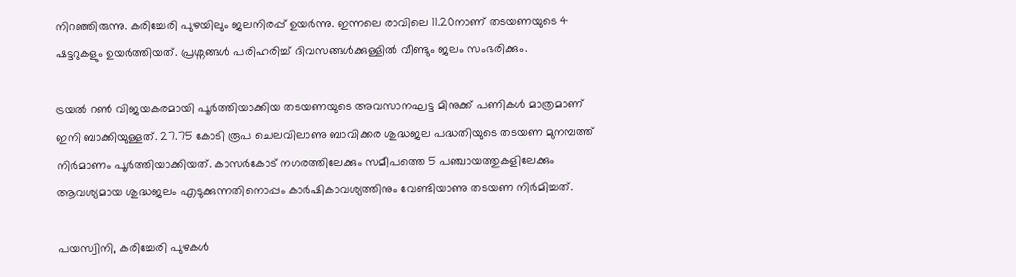നിറഞ്ഞിരുന്നു. കരിച്ചേരി പുഴയിലും ജലനിരപ്പ് ഉയർന്നു. ഇന്നലെ രാവിലെ 11.20നാണ് തടയണയുടെ 4 ഷട്ടറുകളും ഉയർത്തിയത്. പ്രശ്നങ്ങൾ പരിഹരിച്ച് ദിവസങ്ങൾക്കുള്ളിൽ വീണ്ടും ജലം സംഭരിക്കും.

ട്രയൽ റൺ വിജയകരമായി പൂർത്തിയാക്കിയ തടയണയുടെ അവസാനഘട്ട മിനുക്ക് പണികൾ മാത്രമാണ് ഇനി ബാക്കിയുള്ളത്. 27.75 കോടി രൂപ ചെലവിലാണു ബാവിക്കര ശുദ്ധജല പദ്ധതിയുടെ തടയണ മുനമ്പത്ത് നിർമാണം പൂർത്തിയാക്കിയത്. കാസർകോട് നഗരത്തിലേക്കും സമീപത്തെ 5 പഞ്ചായത്തുകളിലേക്കും ആവശ്യമായ ശുദ്ധജലം എടുക്കുന്നതിനൊപ്പം കാർഷികാവശ്യത്തിനും വേണ്ടിയാണു തടയണ നിർമിച്ചത്.

പയസ്വിനി, കരിച്ചേരി പുഴകൾ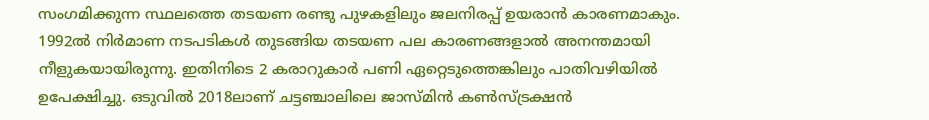സംഗമിക്കുന്ന സ്ഥലത്തെ തടയണ രണ്ടു പുഴകളിലും ജലനിരപ്പ് ഉയരാൻ കാരണമാകും. 1992ൽ നിർമാണ നടപടികൾ തുടങ്ങിയ തടയണ പല കാരണങ്ങളാൽ അനന്തമായി നീളുകയായിരുന്നു. ഇതിനിടെ 2 കരാറുകാർ പണി ഏറ്റെടുത്തെങ്കിലും പാതിവഴിയിൽ ഉപേക്ഷിച്ചു. ഒടുവിൽ 2018ലാണ് ചട്ടഞ്ചാലിലെ ജാസ്മിൻ കൺസ്ട്രക്ഷൻ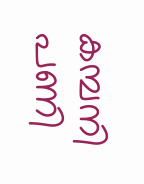കമ്പനി പണി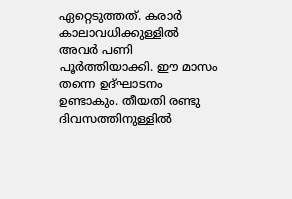ഏറ്റെടുത്തത്. കരാർ കാലാവധിക്കുള്ളിൽ അവർ പണി പൂർത്തിയാക്കി. ഈ മാസം തന്നെ ഉദ്ഘാടനം ഉണ്ടാകും. തീയതി രണ്ടു ദിവസത്തിനുള്ളിൽ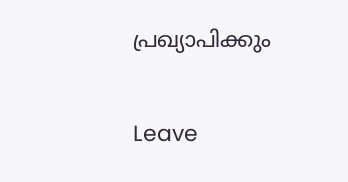പ്രഖ്യാപിക്കും

Leave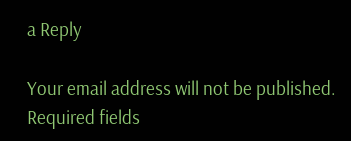a Reply

Your email address will not be published. Required fields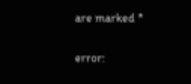are marked *

error: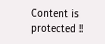Content is protected !!